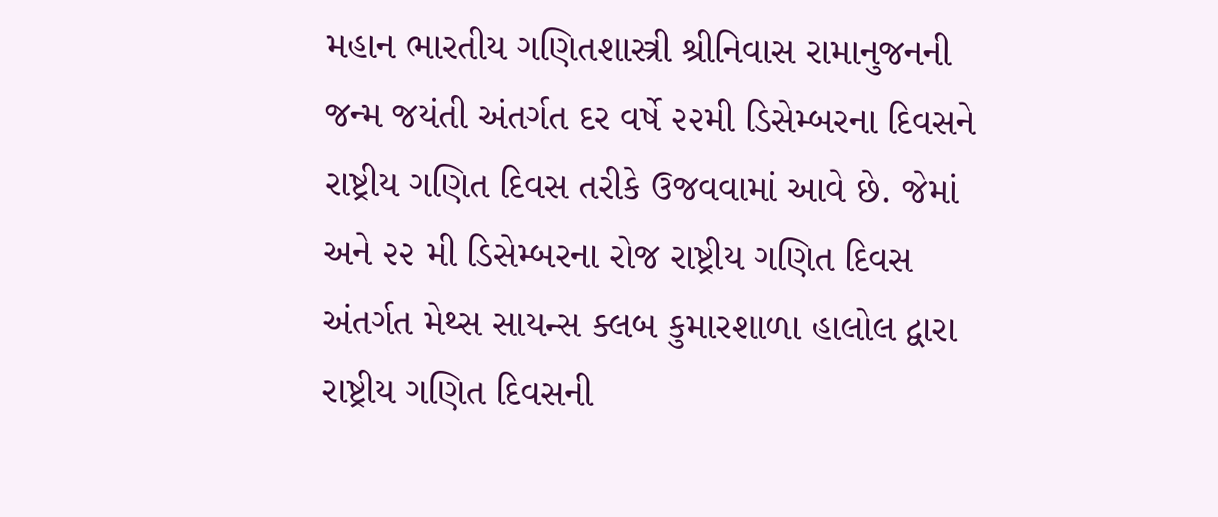મહાન ભારતીય ગણિતશાસ્ત્રી શ્રીનિવાસ રામાનુજનની જન્મ જયંતી અંતર્ગત દર વર્ષે ૨૨મી ડિસેમ્બરના દિવસને રાષ્ટ્રીય ગણિત દિવસ તરીકે ઉજવવામાં આવે છે. જેમાં અને ૨૨ મી ડિસેમ્બરના રોજ રાષ્ટ્રીય ગણિત દિવસ અંતર્ગત મેથ્સ સાયન્સ ક્લબ કુમારશાળા હાલોલ દ્વારા રાષ્ટ્રીય ગણિત દિવસની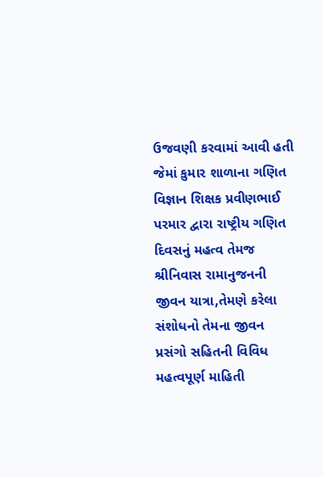ઉજવણી કરવામાં આવી હતી જેમાં કુમાર શાળાના ગણિત વિજ્ઞાન શિક્ષક પ્રવીણભાઈ પરમાર દ્વારા રાષ્ટ્રીય ગણિત દિવસનું મહત્વ તેમજ શ્રીનિવાસ રામાનુજનની જીવન યાત્રા,તેમણે કરેલા સંશોધનો તેમના જીવન પ્રસંગો સહિતની વિવિધ મહત્વપૂર્ણ માહિતી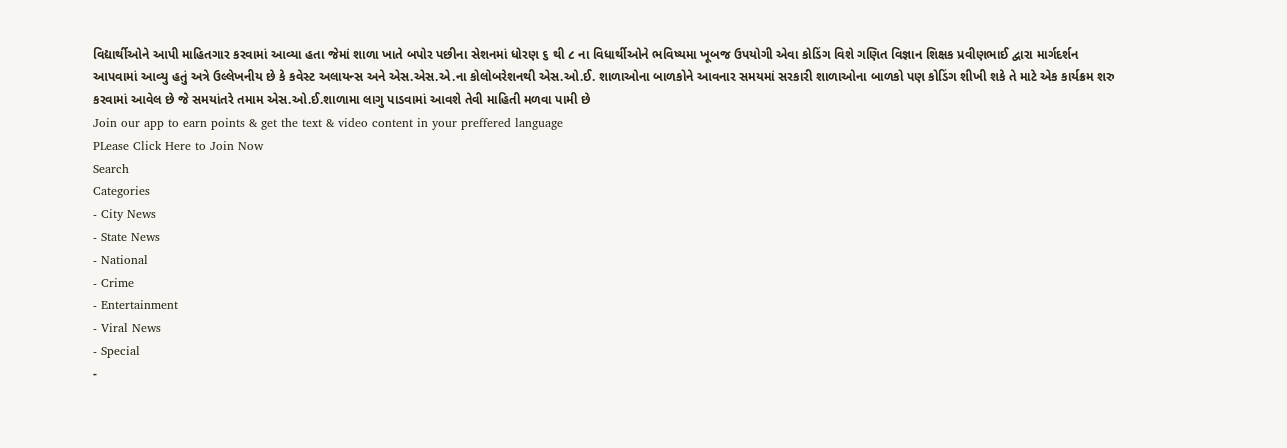વિદ્યાર્થીઓને આપી માહિતગાર કરવામાં આવ્યા હતા જેમાં શાળા ખાતે બપોર પછીના સેશનમાં ધોરણ ૬ થી ૮ ના વિધાર્થીઓને ભવિષ્યમા ખૂબજ ઉપયોગી એવા કોડિંગ વિશે ગણિત વિજ્ઞાન શિક્ષક પ્રવીણભાઈ દ્વારા માર્ગદર્શન આપવામાં આવ્યુ હતું અત્રે ઉલ્લેખનીય છે કે કવેસ્ટ અલાયન્સ અને એસ.એસ.એ.ના કોલોબરેશનથી એસ.ઓ.ઈ. શાળાઓના બાળકોને આવનાર સમયમાં સરકારી શાળાઓના બાળકો પણ કોડિંગ શીખી શકે તે માટે એક કાર્યક્રમ શરુ કરવામાં આવેલ છે જે સમયાંતરે તમામ એસ.ઓ.ઈ.શાળામા લાગુ પાડવામાં આવશે તેવી માહિતી મળવા પામી છે
Join our app to earn points & get the text & video content in your preffered language
PLease Click Here to Join Now
Search
Categories
- City News
- State News
- National
- Crime
- Entertainment
- Viral News
- Special
-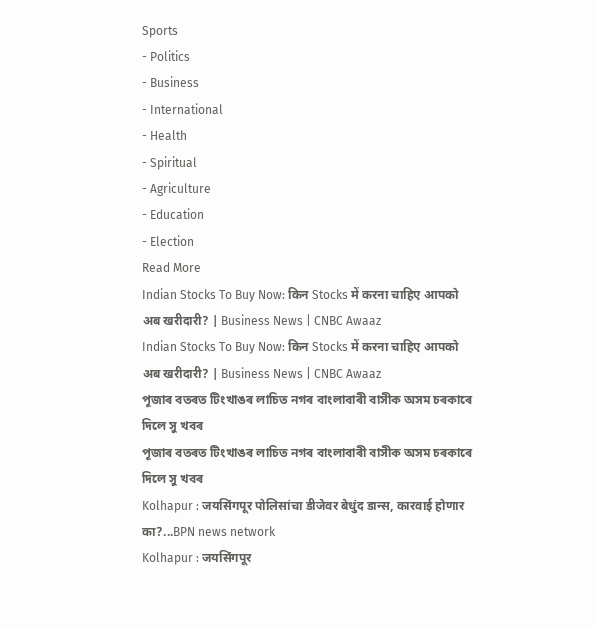Sports
- Politics
- Business
- International
- Health
- Spiritual
- Agriculture
- Education
- Election
Read More
Indian Stocks To Buy Now: किन Stocks में करना चाहिए आपको अब खरीदारी? | Business News | CNBC Awaaz
Indian Stocks To Buy Now: किन Stocks में करना चाहिए आपको अब खरीदारी? | Business News | CNBC Awaaz
পূজাৰ বতৰত টিংখাঙৰ লাচিত নগৰ বাংলাবাৰী বাসীক অসম চৰকাৰে দিলে সু খবৰ
পূজাৰ বতৰত টিংখাঙৰ লাচিত নগৰ বাংলাবাৰী বাসীক অসম চৰকাৰে দিলে সু খবৰ
Kolhapur : जयसिंगपूर पोलिसांचा डीजेवर बेधुंद डान्स, कारवाई होणार का?...BPN news network
Kolhapur : जयसिंगपूर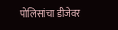पोलिसांचा डीजेवर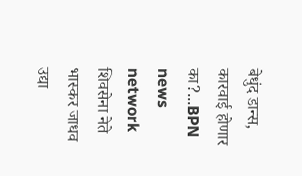बेधुंद डान्स, कारवाई होणार का?...BPN news network
शिवसेना नेते भास्कर जाधव उद्या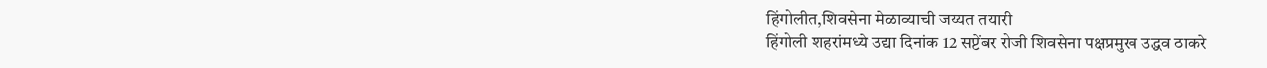हिंगोलीत,शिवसेना मेळाव्याची जय्यत तयारी
हिंगोली शहरांमध्ये उद्या दिनांक 12 सप्टेंबर रोजी शिवसेना पक्षप्रमुख उद्धव ठाकरे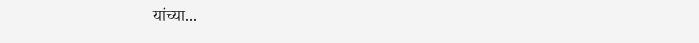यांच्या...